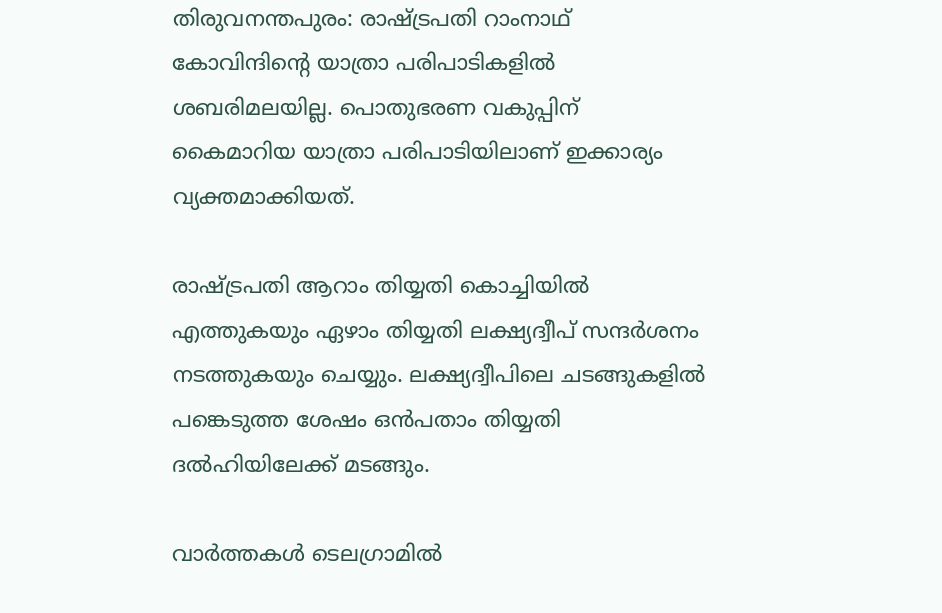തിരുവനന്തപുരം: രാഷ്ട്രപതി റാംനാഥ് കോവിന്ദിന്റെ യാത്രാ പരിപാടികളില്‍ ശബരിമലയില്ല. പൊതുഭരണ വകുപ്പിന് കൈമാറിയ യാത്രാ പരിപാടിയിലാണ് ഇക്കാര്യം വ്യക്തമാക്കിയത്.

രാഷ്ട്രപതി ആറാം തിയ്യതി കൊച്ചിയില്‍ എത്തുകയും ഏഴാം തിയ്യതി ലക്ഷ്യദ്വീപ് സന്ദര്‍ശനം നടത്തുകയും ചെയ്യും. ലക്ഷ്യദ്വീപിലെ ചടങ്ങുകളില്‍ പങ്കെടുത്ത ശേഷം ഒന്‍പതാം തിയ്യതി ദല്‍ഹിയിലേക്ക് മടങ്ങും.

വാര്‍ത്തകള്‍ ടെലഗ്രാമില്‍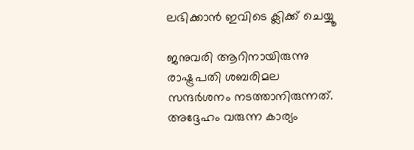ലഭിക്കാന്‍ ഇവിടെ ക്ലിക്ക് ചെയ്യൂ

ജനുവരി ആറിനായിരുന്നു രാഷ്ട്രപതി ശബരിമല സന്ദര്‍ശനം നടത്താനിരുന്നത്. അദ്ദേഹം വരുന്ന കാര്യം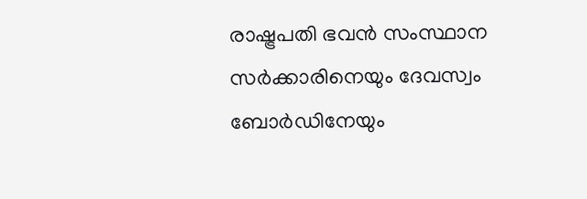രാഷ്ട്രപതി ഭവന്‍ സംസ്ഥാന സര്‍ക്കാരിനെയും ദേവസ്വം ബോര്‍ഡിനേയും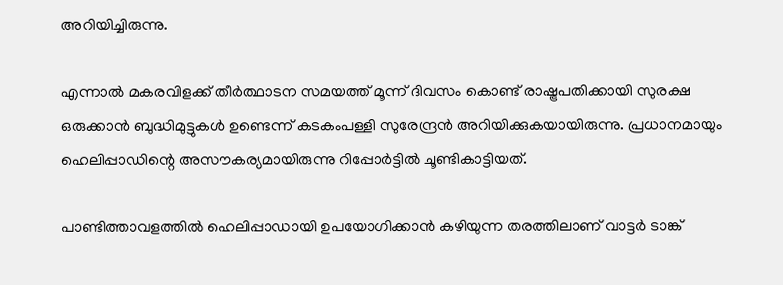അറിയിച്ചിരുന്നു.

എന്നാല്‍ മകരവിളക്ക് തീര്‍ത്ഥാടന സമയത്ത് മൂന്ന് ദിവസം കൊണ്ട് രാഷ്ട്രപതിക്കായി സുരക്ഷ ഒരുക്കാന്‍ ബുദ്ധിമുട്ടുകള്‍ ഉണ്ടെന്ന് കടകംപള്ളി സുരേന്ദ്രന്‍ അറിയിക്കുകയായിരുന്നു. പ്രധാനമായും ഹെലിപ്പാഡിന്റെ അസൗകര്യമായിരുന്നു റിപ്പോര്‍ട്ടില്‍ ചൂണ്ടികാട്ടിയത്.

പാണ്ടിത്താവളത്തില്‍ ഹെലിപ്പാഡായി ഉപയോഗിക്കാന്‍ കഴിയുന്ന തരത്തിലാണ് വാട്ടര്‍ ടാങ്ക്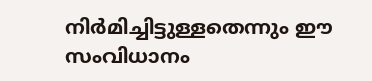നിര്‍മിച്ചിട്ടുള്ളതെന്നും ഈ സംവിധാനം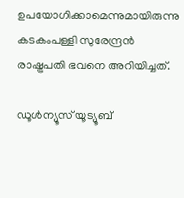ഉപയോഗിക്കാമെന്നുമായിരുന്നു കടകംപള്ളി സുരേന്ദ്രന്‍ രാഷ്ട്രപതി ഭവനെ അറിയിച്ചത്.

ഡൂൾന്യൂസ് യൂട്യൂബ്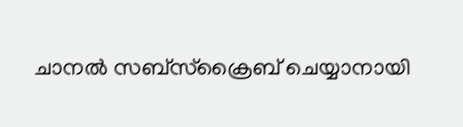ചാനൽ സബ്സ്ക്രൈബ് ചെയ്യാനായി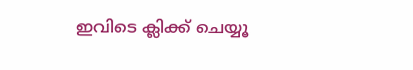ഇവിടെ ക്ലിക്ക് ചെയ്യൂ